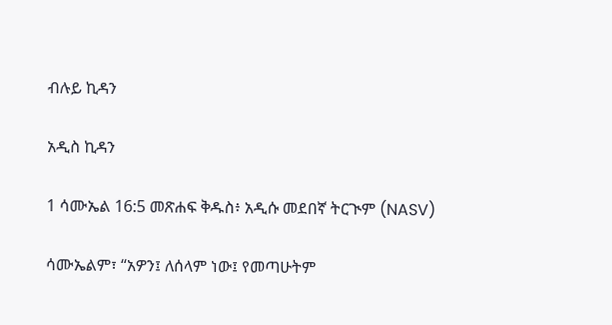ብሉይ ኪዳን

አዲስ ኪዳን

1 ሳሙኤል 16:5 መጽሐፍ ቅዱስ፥ አዲሱ መደበኛ ትርጒም (NASV)

ሳሙኤልም፣ “አዎን፤ ለሰላም ነው፤ የመጣሁትም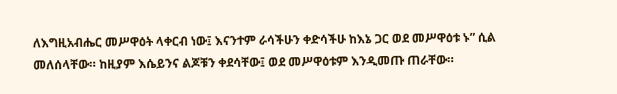ለእግዚአብሔር መሥዋዕት ላቀርብ ነው፤ እናንተም ራሳችሁን ቀድሳችሁ ከእኔ ጋር ወደ መሥዋዕቱ ኑ” ሲል መለሰላቸው። ከዚያም እሴይንና ልጆቹን ቀደሳቸው፤ ወደ መሥዋዕቱም እንዲመጡ ጠራቸው።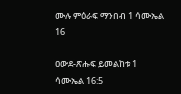ሙሉ ምዕራፍ ማንበብ 1 ሳሙኤል 16

ዐውደ-ጽሑፍ ይመልከቱ 1 ሳሙኤል 16:5